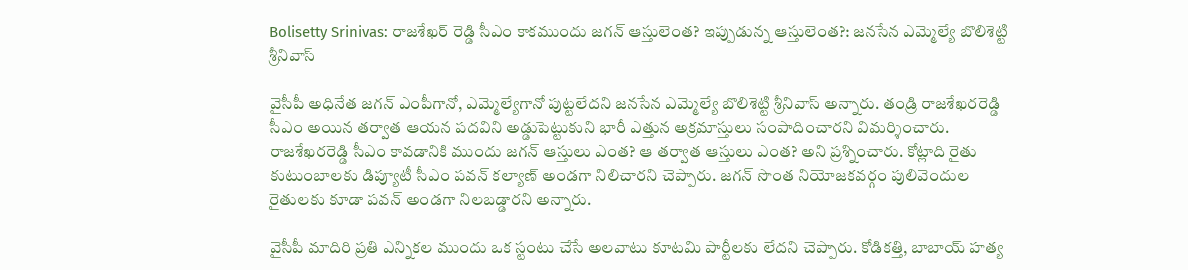Bolisetty Srinivas: రాజశేఖర్ రెడ్డి సీఎం కాకముందు జగన్ ఆస్తులెంత? ఇప్పుడున్న ఆస్తులెంత?: జనసేన ఎమ్మెల్యే బొలిశెట్టి శ్రీనివాస్

వైసీపీ అధినేత జగన్ ఎంపీగానో, ఎమ్మెల్యేగానో పుట్టలేదని జనసేన ఎమ్మెల్యే బొలిశెట్టి శ్రీనివాస్ అన్నారు. తండ్రి రాజశేఖరరెడ్డి సీఎం అయిన తర్వాత ఆయన పదవిని అడ్డుపెట్టుకుని భారీ ఎత్తున అక్రమాస్తులు సంపాదించారని విమర్శించారు. రాజశేఖరరెడ్డి సీఎం కావడానికి ముందు జగన్ ఆస్తులు ఎంత? ఆ తర్వాత ఆస్తులు ఎంత? అని ప్రశ్నించారు. కోట్లాది రైతు కుటుంబాలకు డిప్యూటీ సీఎం పవన్ కల్యాణ్ అండగా నిలిచారని చెప్పారు. జగన్ సొంత నియోజకవర్గం పులివెందుల రైతులకు కూడా పవన్ అండగా నిలబడ్డారని అన్నారు.

వైసీపీ మాదిరి ప్రతి ఎన్నికల ముందు ఒక స్టంటు చేసే అలవాటు కూటమి పార్టీలకు లేదని చెప్పారు. కోడికత్తి, బాబాయ్ హత్య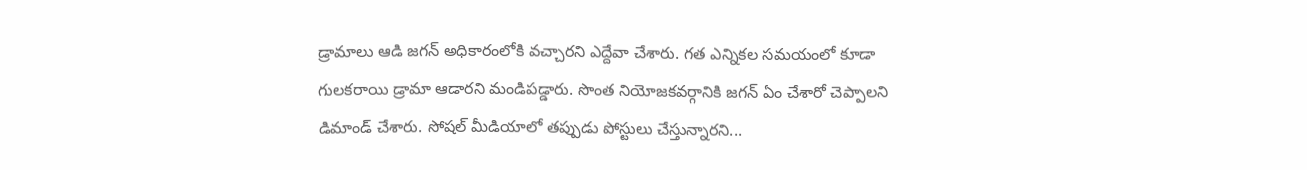డ్రామాలు ఆడి జగన్ అధికారంలోకి వచ్చారని ఎద్దేవా చేశారు. గత ఎన్నికల సమయంలో కూడా గులకరాయి డ్రామా ఆడారని మండిపడ్డారు. సొంత నియోజకవర్గానికి జగన్ ఏం చేశారో చెప్పాలని డిమాండ్ చేశారు. సోషల్ మీడియాలో తప్పుడు పోస్టులు చేస్తున్నారని...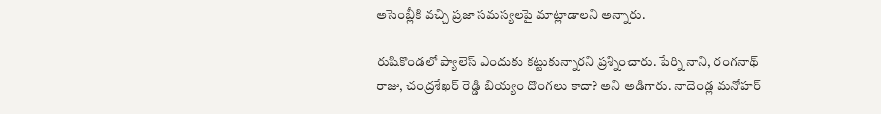అసెంబ్లీకి వచ్చి ప్రజా సమస్యలపై మాట్లాడాలని అన్నారు.

రుషికొండలో ప్యాలెస్ ఎందుకు కట్టుకున్నారని ప్రశ్నించారు. పేర్ని నాని, రంగనాథ్ రాజు, చంద్రశేఖర్ రెడ్డి బియ్యం దొంగలు కాదా? అని అడిగారు. నాదెండ్ల మనోహర్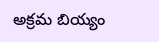అక్రమ బియ్యం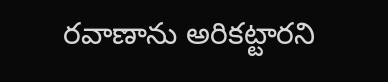రవాణాను అరికట్టారని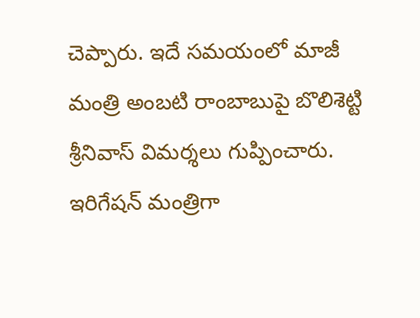చెప్పారు. ఇదే సమయంలో మాజీ మంత్రి అంబటి రాంబాబుపై బొలిశెట్టి శ్రీనివాస్ విమర్శలు గుప్పించారు. ఇరిగేషన్ మంత్రిగా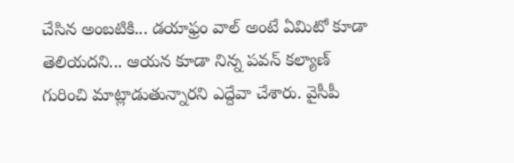చేసిన అంబటికి... డయాఫ్రం వాల్ అంటే ఏమిటో కూడా తెలియదని... ఆయన కూడా నిన్న పవన్ కల్యాణ్ గురించి మాట్లాడుతున్నారని ఎద్దేవా చేశారు. వైసీపీ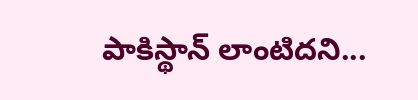పాకిస్థాన్ లాంటిదని...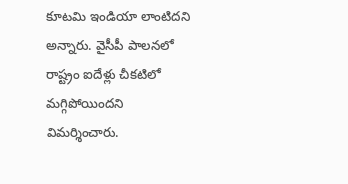కూటమి ఇండియా లాంటిదని అన్నారు. వైసీపీ పాలనలో రాష్ట్రం ఐదేళ్లు చీకటిలో మగ్గిపోయిందని విమర్శించారు.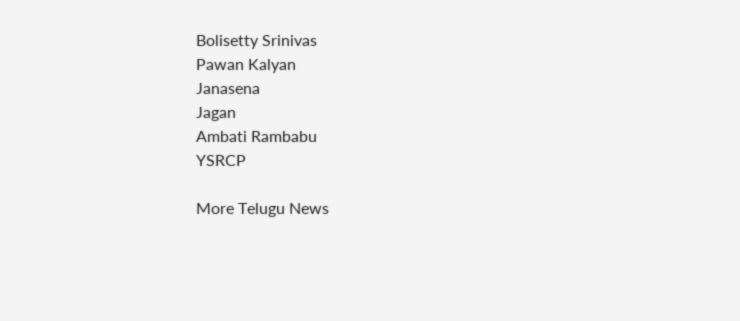Bolisetty Srinivas
Pawan Kalyan
Janasena
Jagan
Ambati Rambabu
YSRCP

More Telugu News